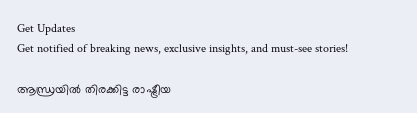Get Updates
Get notified of breaking news, exclusive insights, and must-see stories!

ആന്ധ്രയില്‍ തിരക്കിട്ട രാഷ്ട്രീയ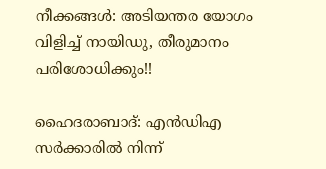നീക്കങ്ങള്‍: അടിയന്തര യോഗം വിളിച്ച് നായിഡു, തീരുമാനം പരിശോധിക്കും!!

ഹൈദരാബാദ്: എന്‍ഡിഎ സര്‍ക്കാരില്‍ നിന്ന്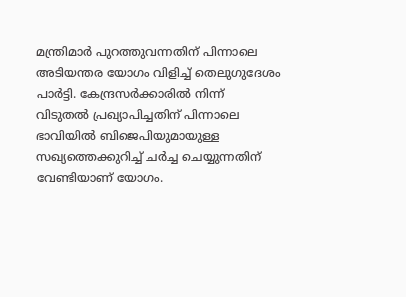മന്ത്രിമാര്‍ പുറത്തുവന്നതിന് പിന്നാലെ അടിയന്തര യോഗം വിളിച്ച് തെലുഗുദേശം പാര്‍ട്ടി. കേന്ദ്രസര്‍ക്കാരില്‍ നിന്ന് വിടുതല്‍ പ്രഖ്യാപിച്ചതിന് പിന്നാലെ ഭാവിയില്‍ ബിജെപിയുമായുള്ള സഖ്യത്തെക്കുറിച്ച് ചര്‍ച്ച ചെയ്യുന്നതിന് വേണ്ടിയാണ് യോഗം.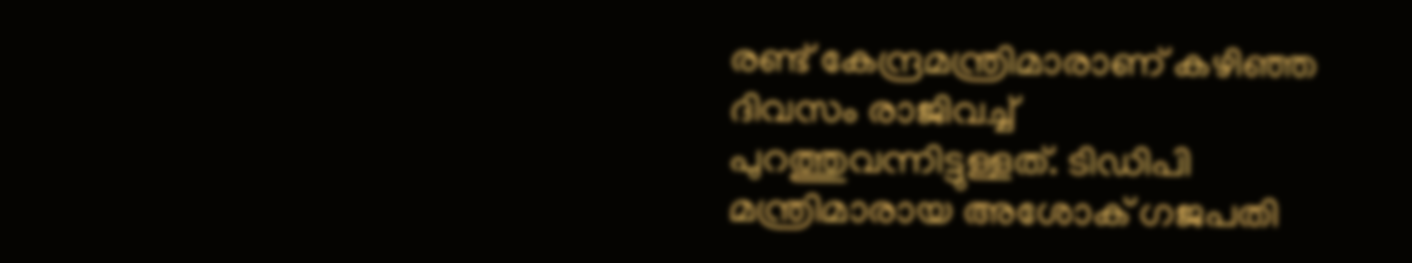രണ്ട് കേന്ദ്രമന്ത്രിമാരാണ് കഴിഞ്ഞ ദിവസം രാജിവച്ച് പുറത്തുവന്നിട്ടുള്ളത്. ടിഡിപി മന്ത്രിമാരായ അശോക് ഗജപതി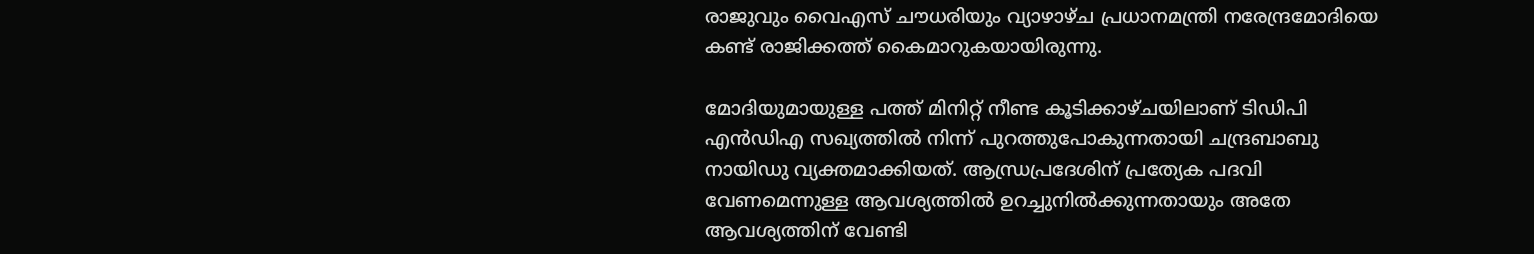രാജുവും വൈഎസ് ചൗധരിയും വ്യാഴാഴ്ച പ്രധാനമന്ത്രി നരേന്ദ്രമോദിയെ കണ്ട് രാജിക്കത്ത് കൈമാറുകയായിരുന്നു.

മോദിയുമായുള്ള പത്ത് മിനിറ്റ് നീണ്ട കൂടിക്കാഴ്ചയിലാണ് ടി‍ഡിപി എന്‍ഡിഎ സഖ്യത്തില്‍ നിന്ന് പുറത്തുപോകുന്നതായി ചന്ദ്രബാബു നായിഡു വ്യക്തമാക്കിയത്. ആന്ധ്രപ്രദേശിന് പ്രത്യേക പദവി വേണമെന്നുള്ള ആവശ്യത്തില്‍ ഉറച്ചുനില്‍ക്കുന്നതായും അതേ ആവശ്യത്തിന് വേണ്ടി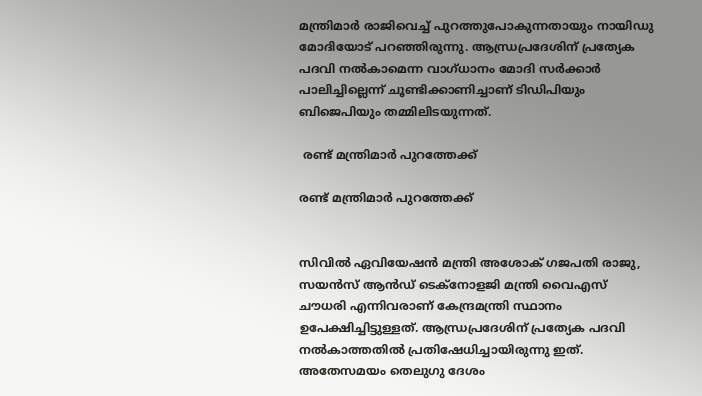മന്ത്രിമാര്‍ രാജിവെച്ച് പുറത്തുപോകുന്നതായും നായിഡു മോദിയോട് പറഞ്ഞിരുന്നു. ആന്ധ്രപ്രദേശിന് പ്രത്യേക പദവി നല്‍കാമെന്ന വാഗ്ധാനം മോദി സര്‍ക്കാര്‍ പാലിച്ചില്ലെന്ന് ചൂണ്ടിക്കാണിച്ചാണ് ടിഡിപിയും ബിജെപിയും തമ്മിലിടയുന്നത്.

 രണ്ട് മന്ത്രിമാര്‍ പുറത്തേക്ക്

രണ്ട് മന്ത്രിമാര്‍ പുറത്തേക്ക്


സിവില്‍ ഏവിയേഷന്‍ മന്ത്രി അശോക് ഗജപതി രാജു, സയന്‍സ് ആന്‍ഡ് ടെക്നോളജി മന്ത്രി വൈഎസ് ചൗധരി എന്നിവരാണ് കേന്ദ്രമന്ത്രി സ്ഥാനം ഉപേക്ഷിച്ചിട്ടുള്ളത്. ആന്ധ്രപ്രദേശിന് പ്രത്യേക പദവി നല്‍കാത്തതില്‍ പ്രതിഷേധിച്ചായിരുന്നു ഇത്. അതേസമയം തെലുഗു ദേശം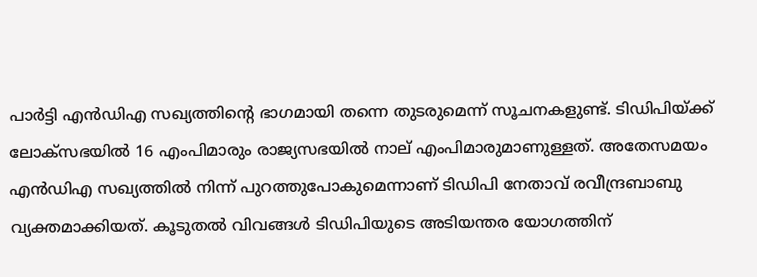പാര്‍ട്ടി എന്‍ഡിഎ സഖ്യത്തിന്റെ ഭാഗമായി തന്നെ തുടരുമെന്ന് സൂചനകളുണ്ട്. ടിഡിപിയ്ക്ക് ലോക്സഭയില്‍ 16 എംപിമാരും രാജ്യസഭയില്‍ നാല് എംപിമാരുമാണുള്ളത്. അതേസമയം എന്‍ഡിഎ സഖ്യത്തില്‍ നിന്ന് പുറത്തുപോകുമെന്നാണ് ടിഡിപി നേതാവ് രവീന്ദ്രബാബു വ്യക്തമാക്കിയത്. കൂടുതല്‍ വിവങ്ങള്‍ ടിഡിപിയുടെ അടിയന്തര യോഗത്തിന്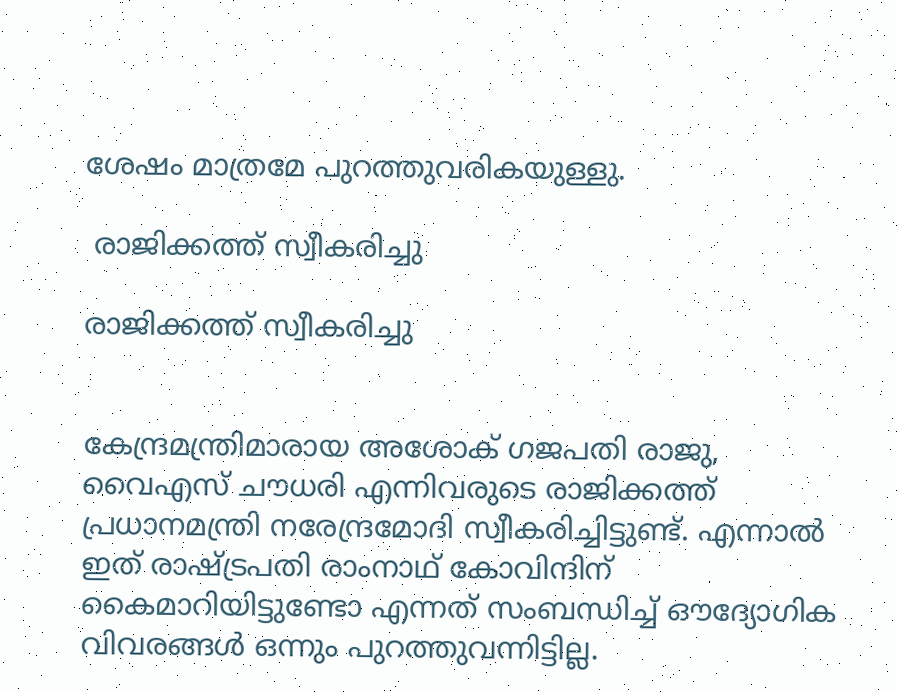ശേഷം മാത്രമേ പുറത്തുവരികയുള്ളു.

 രാജിക്കത്ത് സ്വീകരിച്ചു

രാജിക്കത്ത് സ്വീകരിച്ചു


കേന്ദ്രമന്ത്രിമാരായ അശോക് ഗജപതി രാജു, വൈഎസ് ചൗധരി എന്നിവരുടെ രാജിക്കത്ത് പ്രധാനമന്ത്രി നരേന്ദ്രമോദി സ്വീകരിച്ചിട്ടുണ്ട്. എന്നാല്‍ ഇത് രാഷ്ട്രപതി രാംനാഥ് കോവിന്ദിന് കൈമാറിയിട്ടുണ്ടോ എന്നത് സംബന്ധിച്ച് ഔദ്യോഗിക വിവരങ്ങള്‍ ഒന്നും പുറത്തുവന്നിട്ടില്ല.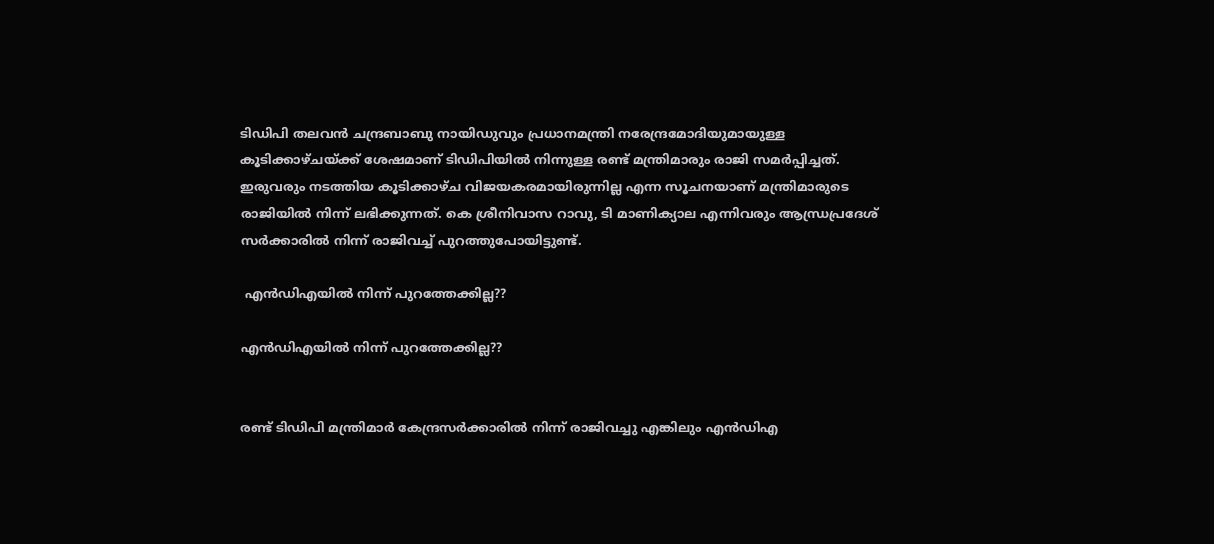ടിഡിപി തലവന്‍ ചന്ദ്രബാബു നായിഡുവും പ്രധാനമന്ത്രി നരേന്ദ്രമോദിയുമായുള്ള കൂടിക്കാഴ്ചയ്ക്ക് ശേഷമാണ് ടിഡിപിയില്‍ നിന്നുള്ള രണ്ട് മന്ത്രിമാരും രാജി സമര്‍പ്പിച്ചത്. ഇരുവരും നടത്തിയ കൂടിക്കാഴ്ച വിജയകരമായിരുന്നില്ല എന്ന സൂചനയാണ് മന്ത്രിമാരുടെ രാജിയില്‍ നിന്ന് ലഭിക്കുന്നത്. കെ ശ്രീനിവാസ റാവു, ടി മാണിക്യാല എന്നിവരും ആന്ധ്രപ്രദേശ് സര്‍ക്കാരില്‍ നിന്ന് രാജിവച്ച് പുറത്തുപോയിട്ടുണ്ട്.

 എന്‍ഡിഎയില്‍ നിന്ന് പുറത്തേക്കില്ല??

എന്‍ഡിഎയില്‍ നിന്ന് പുറത്തേക്കില്ല??


രണ്ട് ടിഡിപി മന്ത്രിമാര്‍ കേന്ദ്രസര്‍ക്കാരില്‍ നിന്ന് രാജിവച്ചു എങ്കിലും എന്‍ഡിഎ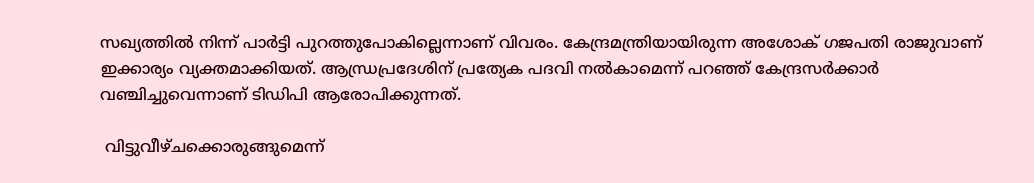സഖ്യത്തില്‍ നിന്ന് പാര്‍ട്ടി പുറത്തുപോകില്ലെന്നാണ് വിവരം. കേന്ദ്രമന്ത്രിയായിരുന്ന അശോക് ഗജപതി രാജുവാണ് ഇക്കാര്യം വ്യക്തമാക്കിയത്. ആന്ധ്രപ്രദേശിന് പ്രത്യേക പദവി നല്‍കാമെന്ന് പറഞ്ഞ് കേന്ദ്രസര്‍ക്കാര്‍ വഞ്ചിച്ചുവെന്നാണ് ടിഡിപി ആരോപിക്കുന്നത്.

 വിട്ടുവീഴ്ചക്കൊരുങ്ങുമെന്ന്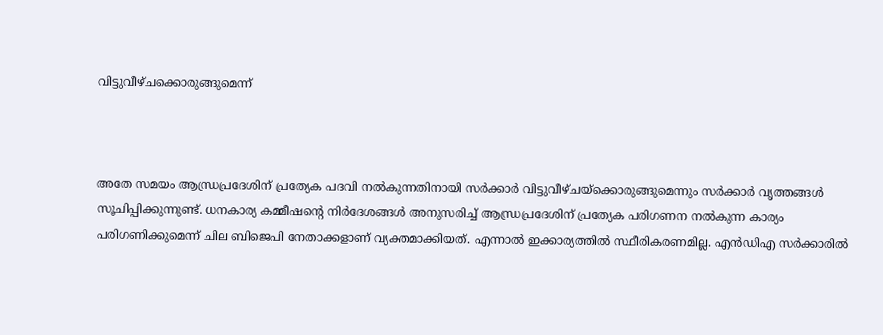വിട്ടുവീഴ്ചക്കൊരുങ്ങുമെന്ന്



അതേ സമയം ആന്ധ്രപ്രദേശിന് പ്രത്യേക പദവി നല്‍കുന്നതിനായി സര്‍ക്കാര്‍ വിട്ടുവീഴ്ചയ്ക്കൊരുങ്ങുമെന്നും സര്‍ക്കാര്‍ വൃത്തങ്ങള്‍ സൂചിപ്പിക്കുന്നുണ്ട്. ധനകാര്യ കമ്മീഷന്റെ നിര്‍ദേശങ്ങള്‍ അനുസരിച്ച് ആന്ധ്രപ്രദേശിന് പ്രത്യേക പരിഗണന നല്‍കുന്ന കാര്യം പരിഗണിക്കുമെന്ന് ചില ബിജെപി നേതാക്കളാണ് വ്യക്തമാക്കിയത്. എന്നാല്‍ ഇക്കാര്യത്തില്‍ സ്ഥീരികരണമില്ല. എന്‍ഡിഎ സര്‍ക്കാരില്‍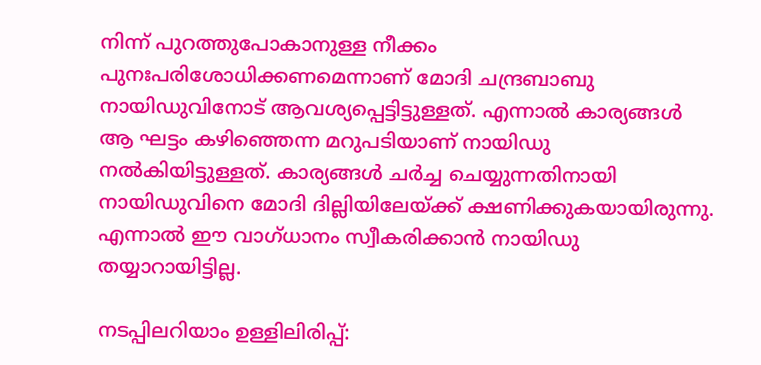നിന്ന് പുറത്തുപോകാനുള്ള നീക്കം പുനഃപരിശോധിക്കണമെന്നാണ് മോദി ചന്ദ്രബാബു നായിഡുവിനോട് ആവശ്യപ്പെട്ടിട്ടുള്ളത്. എന്നാല്‍ കാര്യങ്ങള്‍ ആ ഘട്ടം കഴിഞ്ഞെന്ന മറുപടിയാണ് നായിഡു നല്‍കിയിട്ടുള്ളത്. കാര്യങ്ങള്‍ ചര്‍ച്ച ചെയ്യുന്നതിനായി നായിഡുവിനെ മോദി ദില്ലിയിലേയ്ക്ക് ക്ഷണിക്കുകയായിരുന്നു. എന്നാല്‍ ഈ വാഗ്ധാനം സ്വീകരിക്കാന്‍ നായിഡു തയ്യാറായിട്ടില്ല.

നടപ്പിലറിയാം ഉള്ളിലിരിപ്പ്: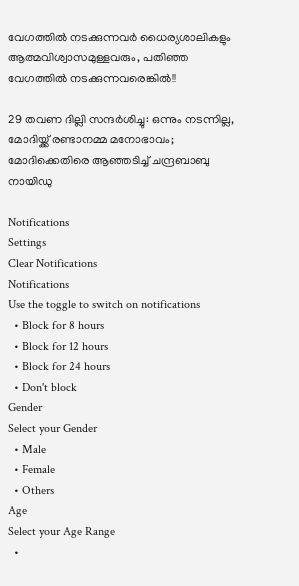വേഗത്തില്‍ നടക്കുന്നവര്‍ ധൈര്യശാലികളും ആത്മവിശ്വാസമുള്ളവരും, പതിഞ്ഞ വേഗത്തില്‍ നടക്കുന്നവരെങ്കില്‍!!

29 തവണ ദില്ലി സന്ദര്‍ശിച്ചു: ഒന്നും നടന്നില്ല, മോദിയ്ക്ക് രണ്ടാനമ്മ മനോഭാവം; മോദിക്കെതിരെ ആഞ്ഞടിച്ച് ചന്ദ്രബാബു നായിഡു

Notifications
Settings
Clear Notifications
Notifications
Use the toggle to switch on notifications
  • Block for 8 hours
  • Block for 12 hours
  • Block for 24 hours
  • Don't block
Gender
Select your Gender
  • Male
  • Female
  • Others
Age
Select your Age Range
  •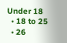Under 18
  • 18 to 25
  • 26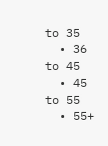to 35
  • 36 to 45
  • 45 to 55
  • 55+